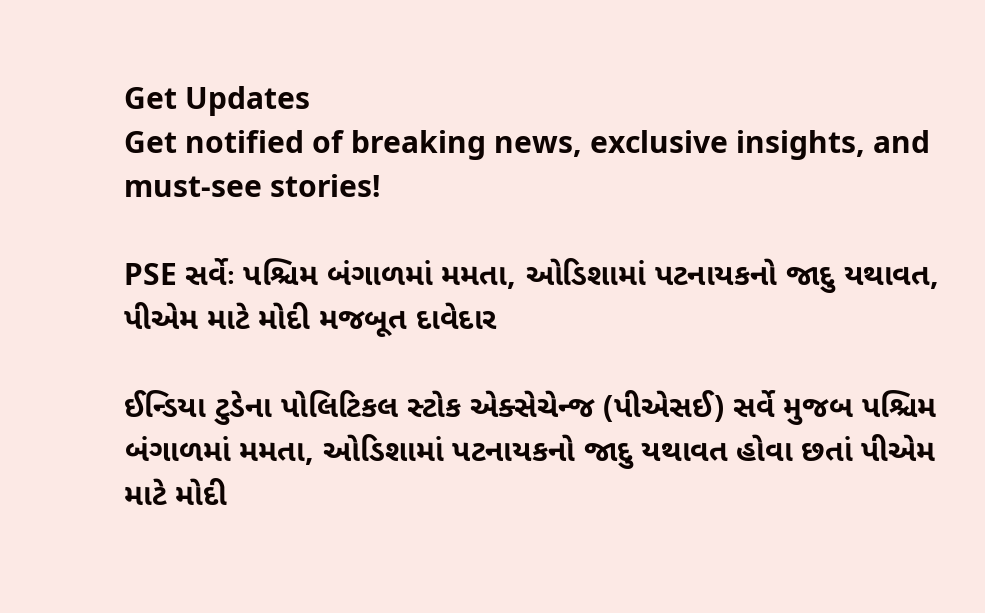Get Updates
Get notified of breaking news, exclusive insights, and must-see stories!

PSE સર્વેઃ પશ્ચિમ બંગાળમાં મમતા, ઓડિશામાં પટનાયકનો જાદુ યથાવત, પીએમ માટે મોદી મજબૂત દાવેદાર

ઈન્ડિયા ટુડેના પોલિટિકલ સ્ટોક એક્સેચેન્જ (પીએસઈ) સર્વે મુજબ પશ્ચિમ બંગાળમાં મમતા, ઓડિશામાં પટનાયકનો જાદુ યથાવત હોવા છતાં પીએમ માટે મોદી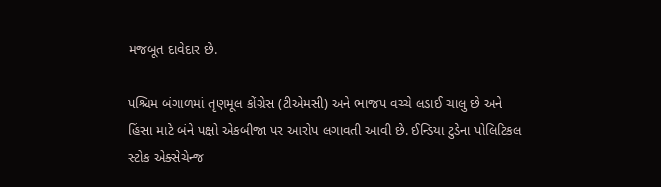મજબૂત દાવેદાર છે.

પશ્ચિમ બંગાળમાં તૃણમૂલ કોંગ્રેસ (ટીએમસી) અને ભાજપ વચ્ચે લડાઈ ચાલુ છે અને હિંસા માટે બંને પક્ષો એકબીજા પર આરોપ લગાવતી આવી છે. ઈન્ડિયા ટુડેના પોલિટિકલ સ્ટોક એક્સેચેન્જ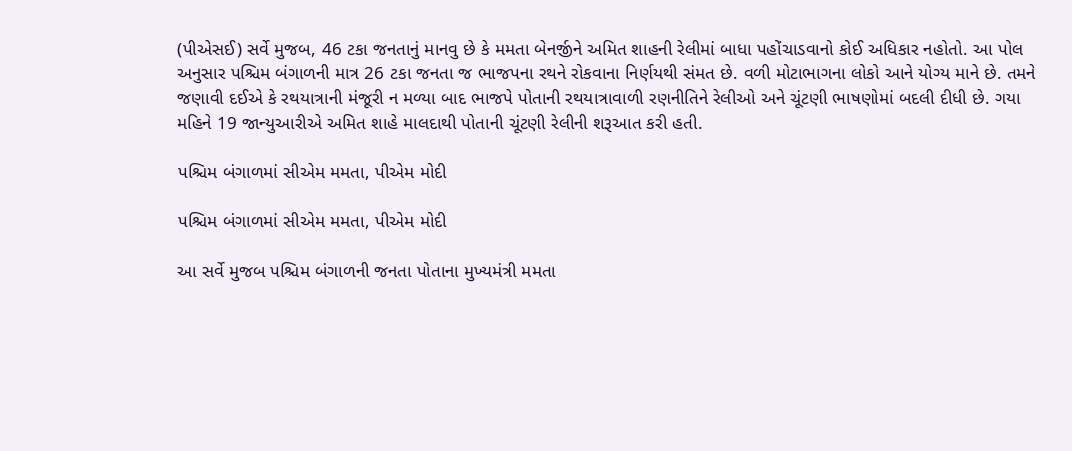(પીએસઈ) સર્વે મુજબ, 46 ટકા જનતાનું માનવુ છે કે મમતા બેનર્જીને અમિત શાહની રેલીમાં બાધા પહોંચાડવાનો કોઈ અધિકાર નહોતો. આ પોલ અનુસાર પશ્ચિમ બંગાળની માત્ર 26 ટકા જનતા જ ભાજપના રથને રોકવાના નિર્ણયથી સંમત છે. વળી મોટાભાગના લોકો આને યોગ્ય માને છે. તમને જણાવી દઈએ કે રથયાત્રાની મંજૂરી ન મળ્યા બાદ ભાજપે પોતાની રથયાત્રાવાળી રણનીતિને રેલીઓ અને ચૂંટણી ભાષણોમાં બદલી દીધી છે. ગયા મહિને 19 જાન્યુઆરીએ અમિત શાહે માલદાથી પોતાની ચૂંટણી રેલીની શરૂઆત કરી હતી.

પશ્ચિમ બંગાળમાં સીએમ મમતા, પીએમ મોદી

પશ્ચિમ બંગાળમાં સીએમ મમતા, પીએમ મોદી

આ સર્વે મુજબ પશ્ચિમ બંગાળની જનતા પોતાના મુખ્યમંત્રી મમતા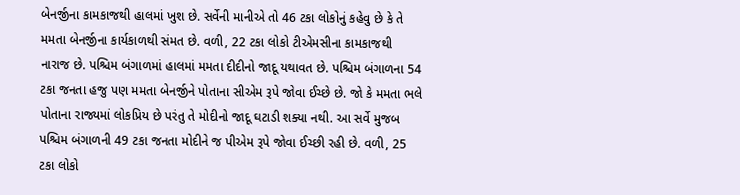બેનર્જીના કામકાજથી હાલમાં ખુશ છે. સર્વેની માનીએ તો 46 ટકા લોકોનું કહેવુ છે કે તે મમતા બેનર્જીના કાર્યકાળથી સંમત છે. વળી, 22 ટકા લોકો ટીએમસીના કામકાજથી નારાજ છે. પશ્ચિમ બંગાળમાં હાલમાં મમતા દીદીનો જાદૂ યથાવત છે. પશ્ચિમ બંગાળના 54 ટકા જનતા હજુ પણ મમતા બેનર્જીને પોતાના સીએમ રૂપે જોવા ઈચ્છે છે. જો કે મમતા ભલે પોતાના રાજ્યમાં લોકપ્રિય છે પરંતુ તે મોદીનો જાદૂ ઘટાડી શક્યા નથી. આ સર્વે મુજબ પશ્ચિમ બંગાળની 49 ટકા જનતા મોદીને જ પીએમ રૂપે જોવા ઈચ્છી રહી છે. વળી, 25 ટકા લોકો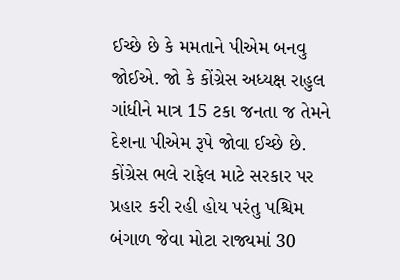ઈચ્છે છે કે મમતાને પીએમ બનવુ જોઈએ. જો કે કોંગ્રેસ અધ્યક્ષ રાહુલ ગાંધીને માત્ર 15 ટકા જનતા જ તેમને દેશના પીએમ રૂપે જોવા ઈચ્છે છે. કોંગ્રેસ ભલે રાફેલ માટે સરકાર પર પ્રહાર કરી રહી હોય પરંતુ પશ્ચિમ બંગાળ જેવા મોટા રાજ્યમાં 30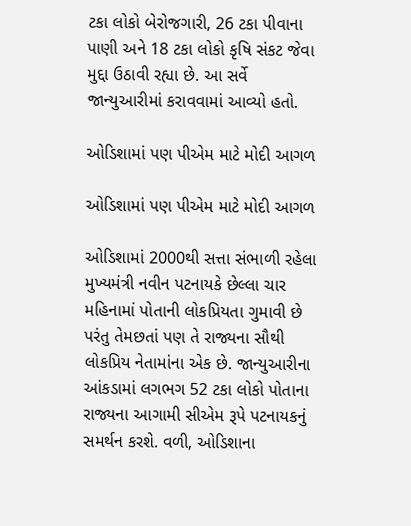ટકા લોકો બેરોજગારી, 26 ટકા પીવાના પાણી અને 18 ટકા લોકો કૃષિ સંકટ જેવા મુદ્દા ઉઠાવી રહ્યા છે. આ સર્વે જાન્યુઆરીમાં કરાવવામાં આવ્યો હતો.

ઓડિશામાં પણ પીએમ માટે મોદી આગળ

ઓડિશામાં પણ પીએમ માટે મોદી આગળ

ઓડિશામાં 2000થી સત્તા સંભાળી રહેલા મુખ્યમંત્રી નવીન પટનાયકે છેલ્લા ચાર મહિનામાં પોતાની લોકપ્રિયતા ગુમાવી છે પરંતુ તેમછતાં પણ તે રાજ્યના સૌથી લોકપ્રિય નેતામાંના એક છે. જાન્યુઆરીના આંકડામાં લગભગ 52 ટકા લોકો પોતાના રાજ્યના આગામી સીએમ રૂપે પટનાયકનું સમર્થન કરશે. વળી, ઓડિશાના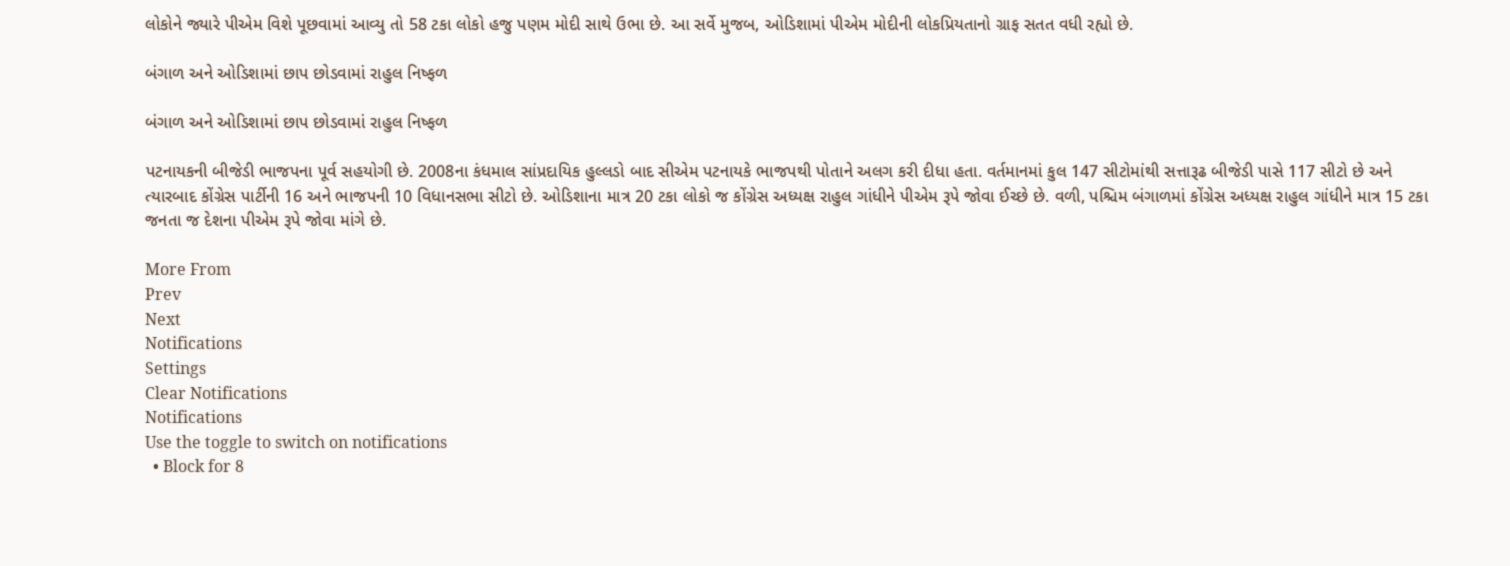લોકોને જ્યારે પીએમ વિશે પૂછવામાં આવ્યુ તો 58 ટકા લોકો હજુ પણમ મોદી સાથે ઉભા છે. આ સર્વે મુજબ, ઓડિશામાં પીએમ મોદીની લોકપ્રિયતાનો ગ્રાફ સતત વધી રહ્યો છે.

બંગાળ અને ઓડિશામાં છાપ છોડવામાં રાહુલ નિષ્ફળ

બંગાળ અને ઓડિશામાં છાપ છોડવામાં રાહુલ નિષ્ફળ

પટનાયકની બીજેડી ભાજપના પૂર્વ સહયોગી છે. 2008ના કંધમાલ સાંપ્રદાયિક હુલ્લડો બાદ સીએમ પટનાયકે ભાજપથી પોતાને અલગ કરી દીધા હતા. વર્તમાનમાં કુલ 147 સીટોમાંથી સત્તારૂઢ બીજેડી પાસે 117 સીટો છે અને ત્યારબાદ કોંગ્રેસ પાર્ટીની 16 અને ભાજપની 10 વિધાનસભા સીટો છે. ઓડિશાના માત્ર 20 ટકા લોકો જ કોંગ્રેસ અધ્યક્ષ રાહુલ ગાંધીને પીએમ રૂપે જોવા ઈચ્છે છે. વળી, પશ્ચિમ બંગાળમાં કોંગ્રેસ અધ્યક્ષ રાહુલ ગાંધીને માત્ર 15 ટકા જનતા જ દેશના પીએમ રૂપે જોવા માંગે છે.

More From
Prev
Next
Notifications
Settings
Clear Notifications
Notifications
Use the toggle to switch on notifications
  • Block for 8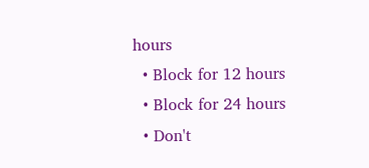hours
  • Block for 12 hours
  • Block for 24 hours
  • Don't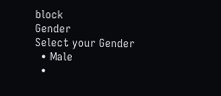block
Gender
Select your Gender
  • Male
  •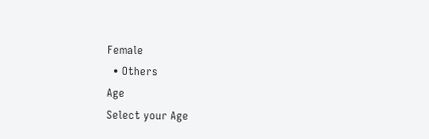Female
  • Others
Age
Select your Age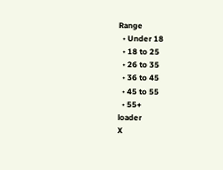Range
  • Under 18
  • 18 to 25
  • 26 to 35
  • 36 to 45
  • 45 to 55
  • 55+
loader
X